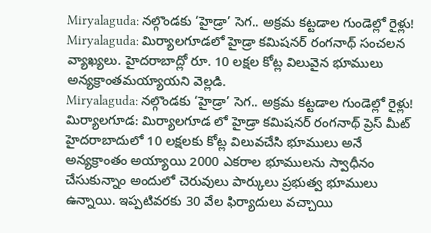Miryalaguda: నల్గొండకు ‘హైడ్రా’ సెగ.. అక్రమ కట్టడాల గుండెల్లో రైళ్లు!
Miryalaguda: మిర్యాలగూడలో హైడ్రా కమిషనర్ రంగనాథ్ సంచలన వ్యాఖ్యలు. హైదరాబాద్లో రూ. 10 లక్షల కోట్ల విలువైన భూములు అన్యక్రాంతమయ్యాయని వెల్లడి.
Miryalaguda: నల్గొండకు ‘హైడ్రా’ సెగ.. అక్రమ కట్టడాల గుండెల్లో రైళ్లు!
మిర్యాలగూడ: మిర్యాలగూడ లో హైడ్రా కమిషనర్ రంగనాథ్ ప్రెస్ మీట్ హైదరాబాదులో 10 లక్షలకు కోట్ల విలువచేసి భూములు అనే అన్యక్రాంతం అయ్యాయి 2000 ఎకరాల భూములను స్వాధీనం చేసుకున్నాం అందులో చెరువులు పార్కులు ప్రభుత్వ భూములు ఉన్నాయి. ఇప్పటివరకు 30 వేల ఫిర్యాదులు వచ్చాయి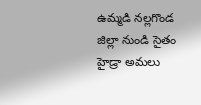ఉమ్మడి నల్లగొండ జిల్లా నుండి సైతం హైడ్రా అమలు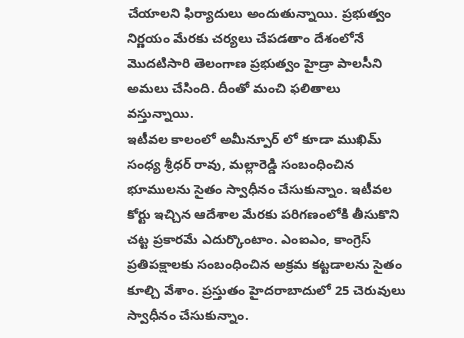చేయాలని ఫిర్యాదులు అందుతున్నాయి. ప్రభుత్వం నిర్ణయం మేరకు చర్యలు చేపడతాం దేశంలోనే మొదటిసారి తెలంగాణ ప్రభుత్వం హైడ్రా పాలసీని అమలు చేసింది. దీంతో మంచి ఫలితాలు వస్తున్నాయి.
ఇటీవల కాలంలో అమీన్పూర్ లో కూడా ముఖిమ్ సంధ్య శ్రీధర్ రావు, మల్లారెడ్డి సంబంధించిన భూములను సైతం స్వాధీనం చేసుకున్నాం. ఇటీవల కోర్టు ఇచ్చిన ఆదేశాల మేరకు పరిగణంలోకి తీసుకొని చట్ట ప్రకారమే ఎదుర్కొంటాం. ఎంఐఎం, కాంగ్రెస్ ప్రతిపక్షాలకు సంబంధించిన అక్రమ కట్టడాలను సైతం కూల్చి వేశాం. ప్రస్తుతం హైదరాబాదులో 25 చెరువులు స్వాధీనం చేసుకున్నాం.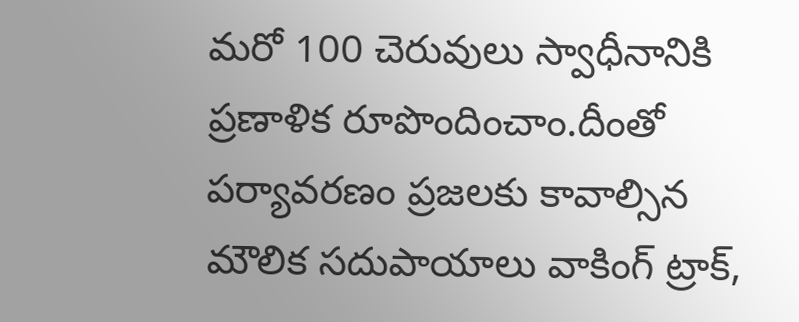మరో 100 చెరువులు స్వాధీనానికి ప్రణాళిక రూపొందించాం.దీంతో పర్యావరణం ప్రజలకు కావాల్సిన మౌలిక సదుపాయాలు వాకింగ్ ట్రాక్,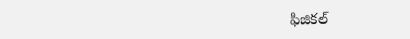ఫిజికల్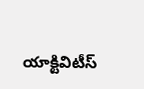యాక్టివిటీస్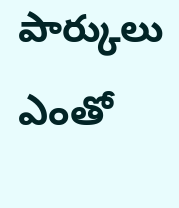పార్కులు ఎంతో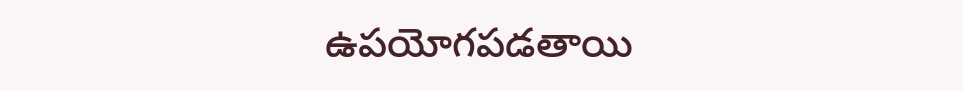ఉపయోగపడతాయి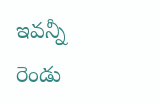ఇవన్నీ రెండు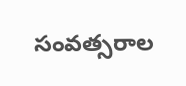సంవత్సరాల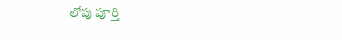లోపు పూర్తి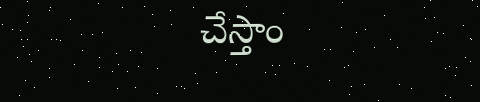చేస్తాం